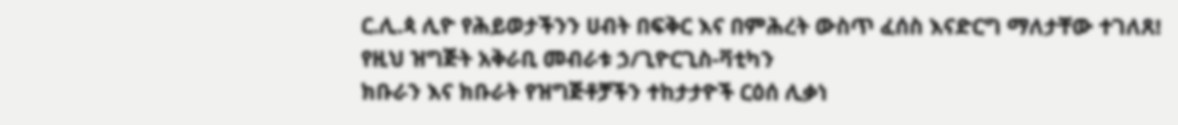ር.ሊ.ጳ ሊዮ የሕይወታችንን ሀብት በፍቅር እና በምሕረት ውስጥ ፈሰስ እናድርግ ማለታቸው ተገለጸ!
የዚህ ዝግጅት አቅራቢ መብራቱ ኃ/ጊዮርጊስ-ቫቲካን
ክቡራን እና ክቡራት የዝግጅቶቻችን ተከታታዮች ርዕሰ ሊቃነ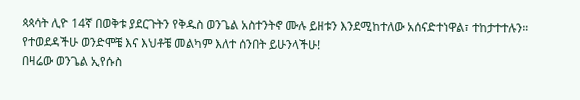ጳጳሳት ሊዮ 14ኛ በወቅቱ ያደርጉትን የቅዱስ ወንጌል አስተንትኖ ሙሉ ይዘቱን እንደሚከተለው አሰናድተነዋል፣ ተከታተተሉን።
የተወደዳችሁ ወንድሞቼ እና እህቶቼ መልካም እለተ ሰንበት ይሁንላችሁ!
በዛሬው ወንጌል ኢየሱስ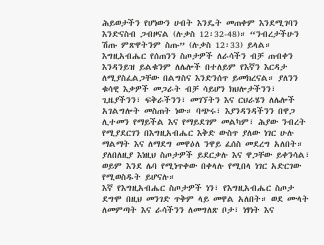ሕይወታችን የሆነውን ሀብት እንዴት መጠቀም እንደሚገባን እንድናስብ ጋብዞናል (ሉቃስ 12፡32-48)። “ንብረታችሁን ሽጡ ምጽዋትንም ስጡ” (ሉቃስ 12፡33) ይላል።
እግዚአብሔር የሰጠንን ስጦታዎች ለራሳችን ብቻ ጠብቀን እንዳንይዝ ይልቁንም ለሌሎች በተለይም የእኛን እርዳታ ለሚያስፈልጋቸው በልግስና እንድንሰጥ ይመክረናል። ያለንን ቁሳዊ እቃዎች መጋራት ብቻ ሳይሆን ክህሎታችንን፣ ጊዜያችንን፣ ፍቅራችንን፣ መገኘትን እና ርህራሄን ለሌሎች አገልግሎት መስጠት ነው። ባጭሩ፣ እያንዳንዳችንን በዋጋ ሊተመን የማይችል እና የማይደገም መልካም፣ ሕያው ንብረት የሚያደርገን በእግዚአብሔር እቅድ ውስጥ ያለው ነገር ሁሉ ማልማት እና ለማደግ መዋዕለ ንዋይ ፈሰስ መደረግ አለበት። ያለበለዚያ እነዚህ ስጦታዎች ይደርቃሉ እና ዋጋቸው ይቀንሳል፣ ወይም እንደ ሌባ የሚነጥቀው በቀላሉ የሚበላ ነገር አድርገው የሚወስዱት ይሆናሉ።
እኛ የእግዚአብሔር ስጦታዎች ነን፣ የእግዚአብሔር ስጦታ ደግሞ በዚህ መንገድ ጥቅም ላይ መዋል አለበት። ወደ ሙላት ለመምጣት እና ራሳችንን ለመግለጽ ቦታ፣ ነፃነት እና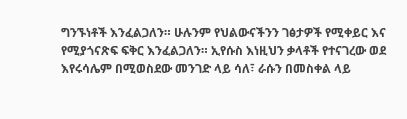ግንኙነቶች እንፈልጋለን። ሁሉንም የህልውናችንን ገፅታዎች የሚቀይር እና የሚያጎናጽፍ ፍቅር እንፈልጋለን። ኢየሱስ እነዚህን ቃላቶች የተናገረው ወደ እየሩሳሌም በሚወስደው መንገድ ላይ ሳለ፣ ራሱን በመስቀል ላይ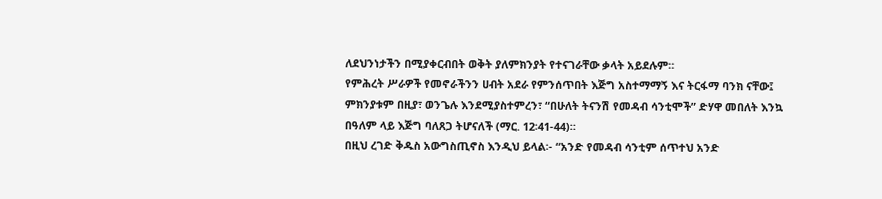ለደህንነታችን በሚያቀርብበት ወቅት ያለምክንያት የተናገራቸው ቃላት አይደሉም።
የምሕረት ሥራዎች የመኖራችንን ሀብት አደራ የምንሰጥበት እጅግ አስተማማኝ እና ትርፋማ ባንክ ናቸው፤ ምክንያቱም በዚያ፣ ወንጌሉ እንደሚያስተምረን፣ “በሁለት ትናንሽ የመዳብ ሳንቲሞች” ድሃዋ መበለት እንኳ በዓለም ላይ እጅግ ባለጸጋ ትሆናለች (ማር. 12፡41-44)።
በዚህ ረገድ ቅዱስ አውግስጢኖስ እንዲህ ይላል፡- “አንድ የመዳብ ሳንቲም ሰጥተህ አንድ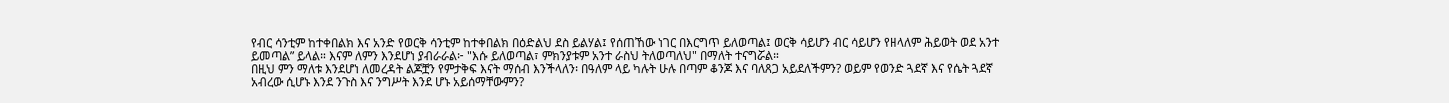የብር ሳንቲም ከተቀበልክ እና አንድ የወርቅ ሳንቲም ከተቀበልክ በዕድልህ ደስ ይልሃል፤ የሰጠኸው ነገር በእርግጥ ይለወጣል፤ ወርቅ ሳይሆን ብር ሳይሆን የዘላለም ሕይወት ወደ አንተ ይመጣል” ይላል። እናም ለምን እንደሆነ ያብራራል፦ "እሱ ይለወጣል፣ ምክንያቱም አንተ ራስህ ትለወጣለህ" በማለት ተናግሯል።
በዚህ ምን ማለቱ እንደሆነ ለመረዳት ልጆቿን የምታቅፍ እናት ማሰብ እንችላለን፡ በዓለም ላይ ካሉት ሁሉ በጣም ቆንጆ እና ባለጸጋ አይደለችምን? ወይም የወንድ ጓደኛ እና የሴት ጓደኛ አብረው ሲሆኑ እንደ ንጉስ እና ንግሥት እንደ ሆኑ አይሰማቸውምን?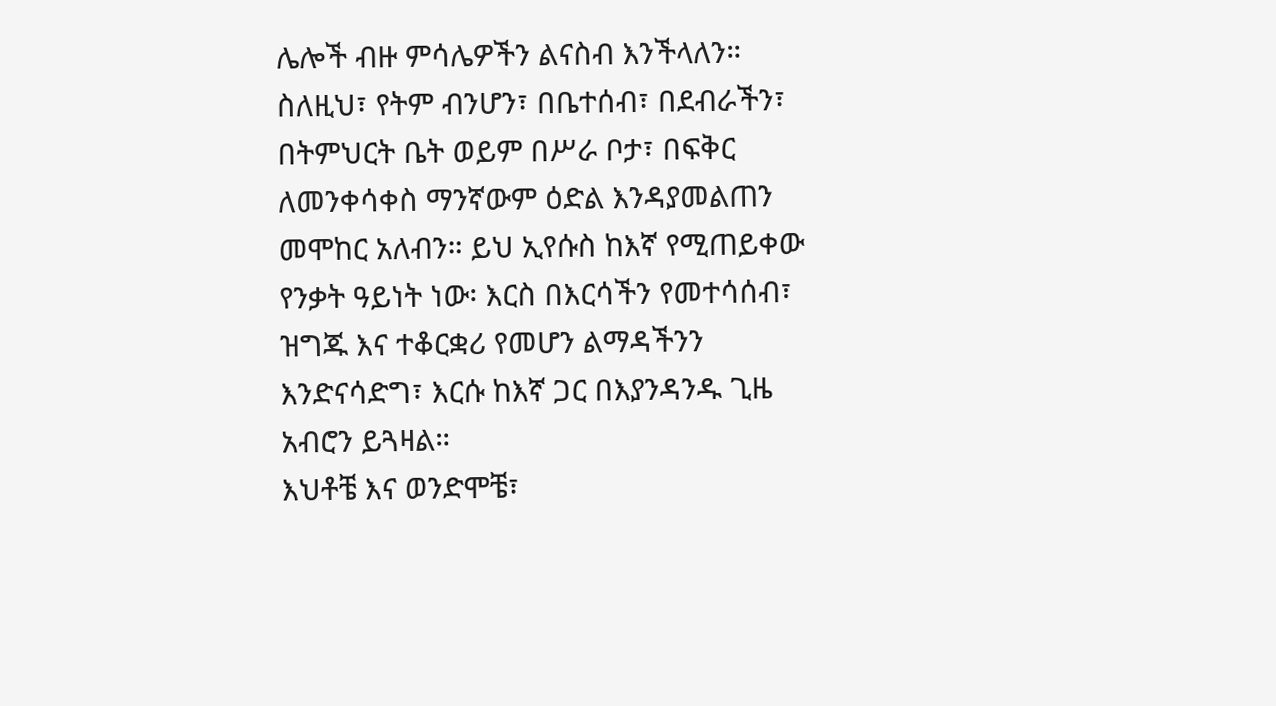ሌሎች ብዙ ምሳሌዎችን ልናስብ እንችላለን።
ስለዚህ፣ የትም ብንሆን፣ በቤተሰብ፣ በደብራችን፣ በትምህርት ቤት ወይም በሥራ ቦታ፣ በፍቅር ለመንቀሳቀስ ማንኛውም ዕድል እንዳያመልጠን መሞከር አለብን። ይህ ኢየሱስ ከእኛ የሚጠይቀው የንቃት ዓይነት ነው፡ እርስ በእርሳችን የመተሳሰብ፣ ዝግጁ እና ተቆርቋሪ የመሆን ልማዳችንን እንድናሳድግ፣ እርሱ ከእኛ ጋር በእያንዳንዱ ጊዜ አብሮን ይጓዛል።
እህቶቼ እና ወንድሞቼ፣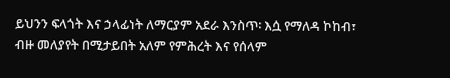ይህንን ፍላጎት እና ኃላፊነት ለማርያም አደራ እንስጥ፡ እሷ የማለዳ ኮከብ፣ ብዙ መለያየት በሚታይበት አለም የምሕረት እና የሰላም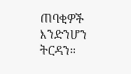ጠባቂዎች እንድንሆን ትርዳን።